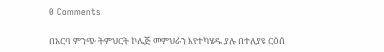0 Comments

በአርባ ምንጭ ትምህርት ኮሌጅ መምህራን እየተካሄዱ ያሉ በተለያዩ ርዕሰ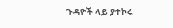ጉዳዮች ላይ ያተኮሩ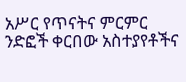አሥር የጥናትና ምርምር ንድፎች ቀርበው አስተያየቶችና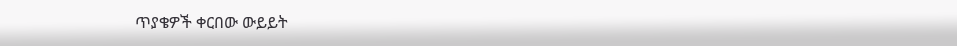ጥያቄዎች ቀርበው ውይይት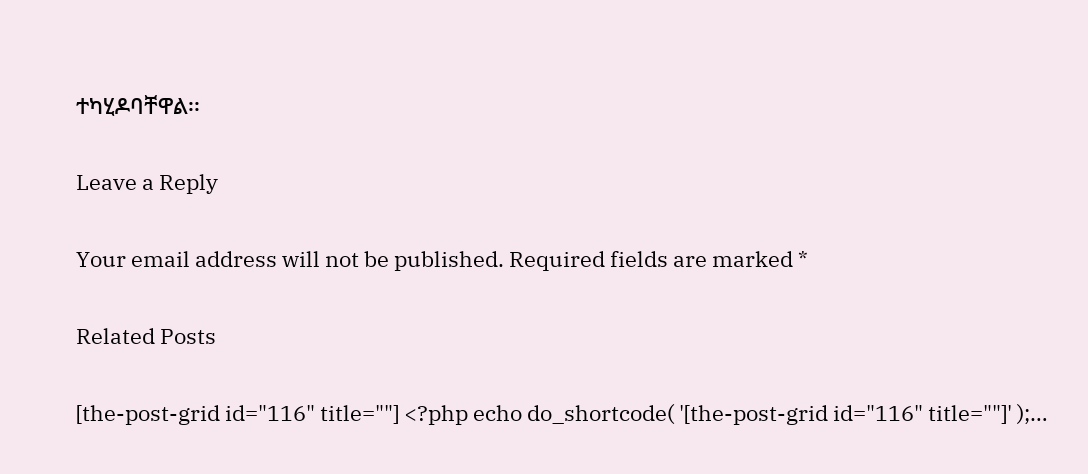ተካሂዶባቸዋል፡፡

Leave a Reply

Your email address will not be published. Required fields are marked *

Related Posts

[the-post-grid id="116" title=""] <?php echo do_shortcode( '[the-post-grid id="116" title=""]' );…